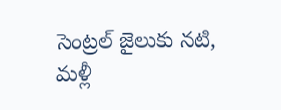సెంట్రల్ జైలుకు నటి, మళ్లీ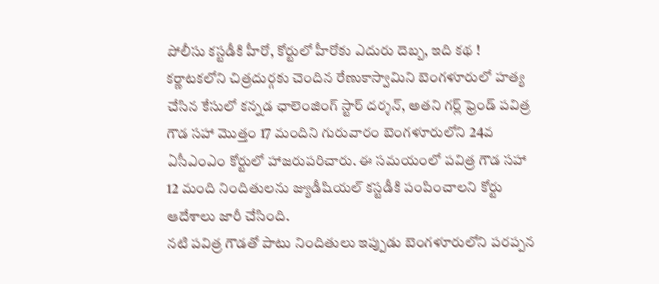పోలీసు కస్టడీకి హీరో, కోర్టులో హీరోకు ఎదురు దెబ్బ, ఇది కథ !
కర్ణాటకలోని చిత్రదుర్గకు చెందిన రేణుకాస్వామిని బెంగళూరులో హత్య చేసిన కేసులో కన్నడ ఛాలెంజింగ్ స్టార్ దర్శన్, అతని గర్ల్ ఫ్రెండ్ పవిత్ర గౌడ సహా మొత్తం 17 మందిని గురువారం బెంగళూరులోని 24వ ఏసీఎంఎం కోర్టులో హాజరుపరిచారు. ఈ సమయంలో పవిత్ర గౌడ సహా 12 మంది నిందితులను జ్యుడీషియల్ కస్టడీకి పంపించాలని కోర్టు ఆదేశాలు జారీ చేసింది.
నటి పవిత్ర గౌడతో పాటు నిందితులు ఇప్పుడు బెంగళూరులోని పరప్పన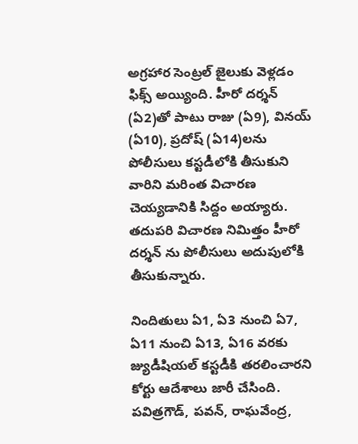అగ్రహార సెంట్రల్ జైలుకు వెళ్లడం ఫిక్స్ అయ్యింది. హీరో దర్శన్ (ఏ2)తో పాటు రాజు (ఏ9), వినయ్ (ఏ10), ప్రదోష్ (ఏ14)లను పోలీసులు కస్టడీలోకి తీసుకుని వారిని మరింత విచారణ చెయ్యడానికి సిద్దం అయ్యారు. తదుపరి విచారణ నిమిత్తం హీరో దర్శన్ ను పోలీసులు అదుపులోకి తీసుకున్నారు.

నిందితులు ఏ1, ఏ3 నుంచి ఏ7, ఏ11 నుంచి ఏ13, ఏ16 వరకు జ్యుడీషియల్ కస్టడీకి తరలించారని కోర్టు ఆదేశాలు జారీ చేసింది. పవిత్రగౌడ్, పవన్, రాఘవేంద్ర,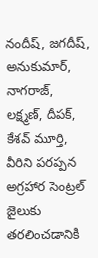నందీష్, జగదీష్, అనుకుమార్, నాగరాజ్, లక్ష్మణ్, దీపక్, కేశవ్ మూర్తి, వీరిని పరప్పన అగ్రహార సెంట్రల్ జైలుకు తరలించడానికి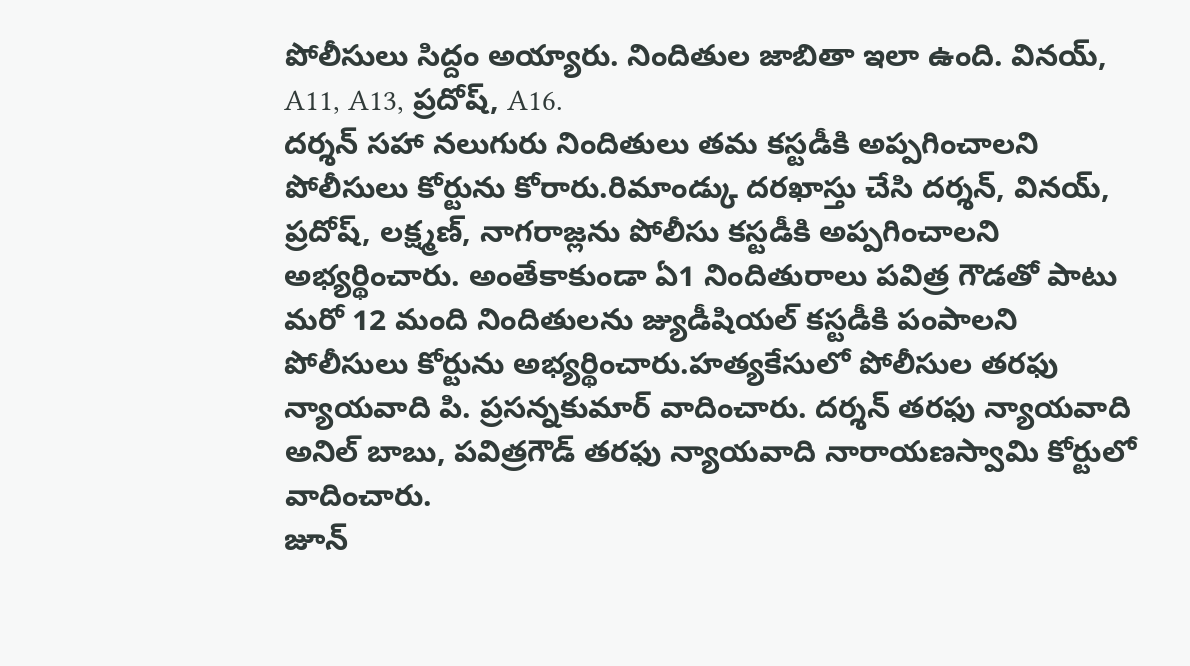పోలీసులు సిద్దం అయ్యారు. నిందితుల జాబితా ఇలా ఉంది. వినయ్, A11, A13, ప్రదోష్, A16.
దర్శన్ సహా నలుగురు నిందితులు తమ కస్టడీకి అప్పగించాలని పోలీసులు కోర్టును కోరారు.రిమాండ్కు దరఖాస్తు చేసి దర్శన్, వినయ్, ప్రదోష్, లక్ష్మణ్, నాగరాజ్లను పోలీసు కస్టడీకి అప్పగించాలని అభ్యర్థించారు. అంతేకాకుండా ఏ1 నిందితురాలు పవిత్ర గౌడతో పాటు మరో 12 మంది నిందితులను జ్యుడీషియల్ కస్టడీకి పంపాలని పోలీసులు కోర్టును అభ్యర్థించారు.హత్యకేసులో పోలీసుల తరఫు న్యాయవాది పి. ప్రసన్నకుమార్ వాదించారు. దర్శన్ తరఫు న్యాయవాది అనిల్ బాబు, పవిత్రగౌడ్ తరఫు న్యాయవాది నారాయణస్వామి కోర్టులో వాదించారు.
జూన్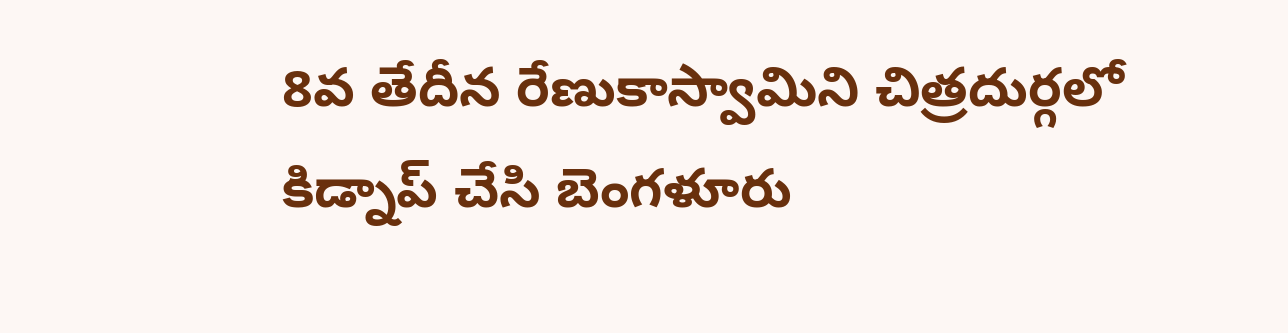8వ తేదీన రేణుకాస్వామిని చిత్రదుర్గలో కిడ్నాప్ చేసి బెంగళూరు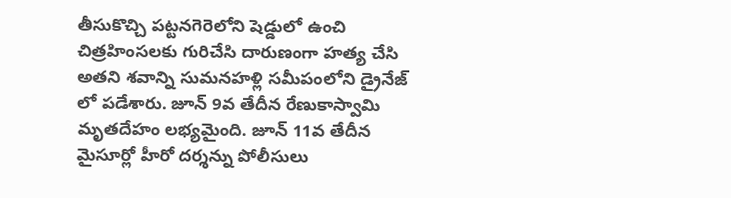తీసుకొచ్చి పట్టనగెరెలోని షెడ్డులో ఉంచి చిత్రహింసలకు గురిచేసి దారుణంగా హత్య చేసి అతని శవాన్ని సుమనహళ్లి సమీపంలోని డ్రైనేజ్ లో పడేశారు. జూన్ 9వ తేదీన రేణుకాస్వామి మృతదేహం లభ్యమైంది. జూన్ 11వ తేదీన మైసూర్లో హీరో దర్శన్ను పోలీసులు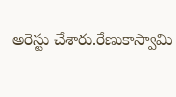అరెస్టు చేశారు.రేణుకాస్వామి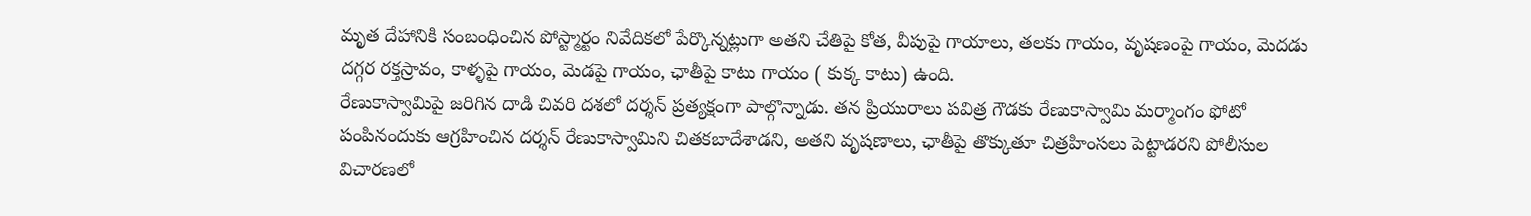మృత దేహానికి సంబంధించిన పోస్ట్మార్టం నివేదికలో పేర్కొన్నట్లుగా అతని చేతిపై కోత, వీపుపై గాయాలు, తలకు గాయం, వృషణంపై గాయం, మెదడు దగ్గర రక్తస్రావం, కాళ్ళపై గాయం, మెడపై గాయం, ఛాతీపై కాటు గాయం ( కుక్క కాటు) ఉంది.
రేణుకాస్వామిపై జరిగిన దాడి చివరి దశలో దర్శన్ ప్రత్యక్షంగా పాల్గొన్నాడు. తన ప్రియురాలు పవిత్ర గౌడకు రేణుకాస్వామి మర్మాంగం ఫోటో పంపినందుకు ఆగ్రహించిన దర్శన్ రేణుకాస్వామిని చితకబాదేశాడని, అతని వృషణాలు, ఛాతీపై తొక్కుతూ చిత్రహింసలు పెట్టాడరని పోలీసుల విచారణలో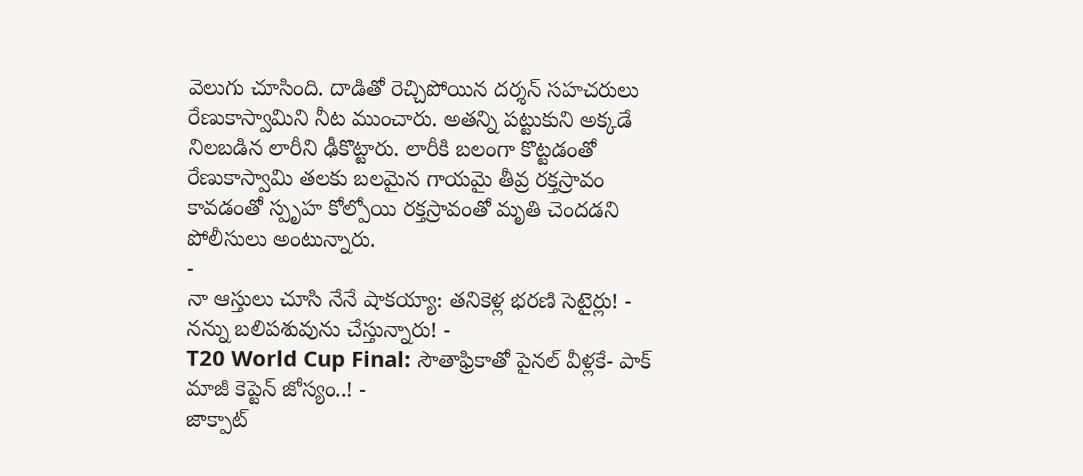వెలుగు చూసింది. దాడితో రెచ్చిపోయిన దర్శన్ సహచరులు రేణుకాస్వామిని నీట ముంచారు. అతన్ని పట్టుకుని అక్కడే నిలబడిన లారీని ఢీకొట్టారు. లారీకి బలంగా కొట్టడంతో రేణుకాస్వామి తలకు బలమైన గాయమై తీవ్ర రక్తస్రావం కావడంతో స్పృహ కోల్పోయి రక్తస్రావంతో మృతి చెందడని పోలీసులు అంటున్నారు.
-
నా ఆస్తులు చూసి నేనే షాకయ్యా: తనికెళ్ల భరణి సెటైర్లు! -
నన్ను బలిపశువును చేస్తున్నారు! -
T20 World Cup Final: సౌతాఫ్రికాతో పైనల్ వీళ్లకే- పాక్ మాజీ కెప్టెన్ జోస్యం..! -
జాక్పాట్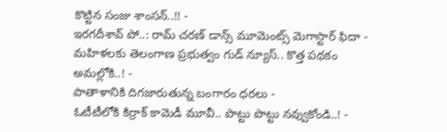కొట్టిన సంజు శాంసన్..!! -
ఇరగదీశావ్ పో..: రామ్ చరణ్ డాన్స్ మూమెంట్స్ మెగాస్టార్ ఫిదా -
మహిళలకు తెలంగాణ ప్రభుత్వం గుడ్ న్యూస్.. కొత్త పథకం అమల్లోకి..! -
పాతాళానికి దిగజారుతున్న బంగారం ధరలు -
ఓటీటీలోకి కిర్రాక్ కామెడీ మూవీ.. పొట్టు పొట్టు నవ్వుకోండి..! -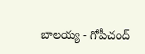బాలయ్య - గోపీచంద్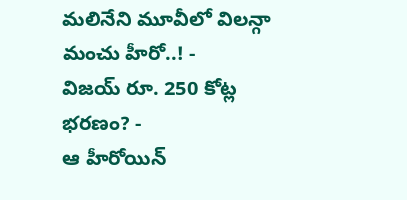మలినేని మూవీలో విలన్గా మంచు హీరో..! -
విజయ్ రూ. 250 కోట్ల భరణం? -
ఆ హీరోయిన్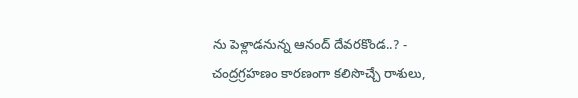ను పెళ్లాడనున్న ఆనంద్ దేవరకొండ..? -
చంద్రగ్రహణం కారణంగా కలిసొచ్చే రాశులు,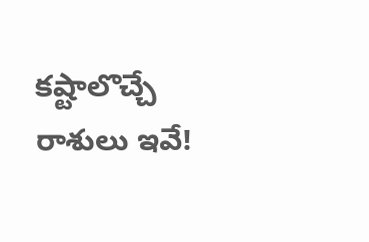కష్టాలొచ్చే రాశులు ఇవే!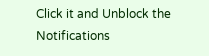Click it and Unblock the Notifications